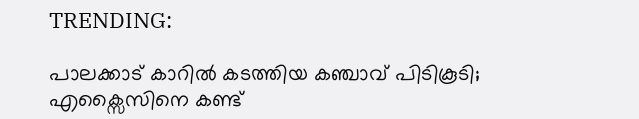TRENDING:

പാലക്കാട് കാറിൽ കടത്തിയ കഞ്ചാവ് പിടികൂടി; എക്സൈസിനെ കണ്ട്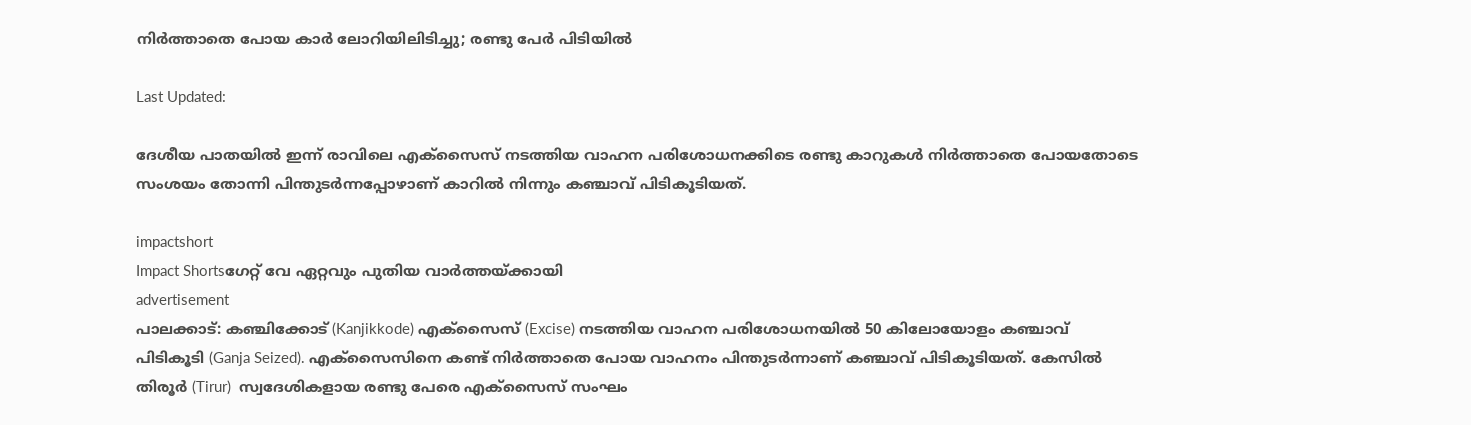നിർത്താതെ പോയ കാർ ലോറിയിലിടിച്ചു; രണ്ടു പേര്‍ പിടിയില്‍

Last Updated:

ദേശീയ പാതയിൽ ഇന്ന് രാവിലെ എക്സൈസ് നടത്തിയ വാഹന പരിശോധനക്കിടെ രണ്ടു കാറുകൾ നിർത്താതെ പോയതോടെ സംശയം തോന്നി പിന്തുടർന്നപ്പോഴാണ് കാറിൽ നിന്നും കഞ്ചാവ് പിടികൂടിയത്.

impactshort
Impact Shortsഗേറ്റ് വേ ഏറ്റവും പുതിയ വാർത്തയ്ക്കായി
advertisement
പാലക്കാട്: കഞ്ചിക്കോട് (Kanjikkode) എക്സൈസ് (Excise) നടത്തിയ വാഹന പരിശോധനയിൽ 50 കിലോയോളം കഞ്ചാവ് പിടികൂടി (Ganja Seized). എക്സൈസിനെ കണ്ട് നിർത്താതെ പോയ വാഹനം പിന്തുടർന്നാണ് കഞ്ചാവ് പിടികൂടിയത്. കേസിൽ തിരൂർ (Tirur)  സ്വദേശികളായ രണ്ടു പേരെ എക്സൈസ് സംഘം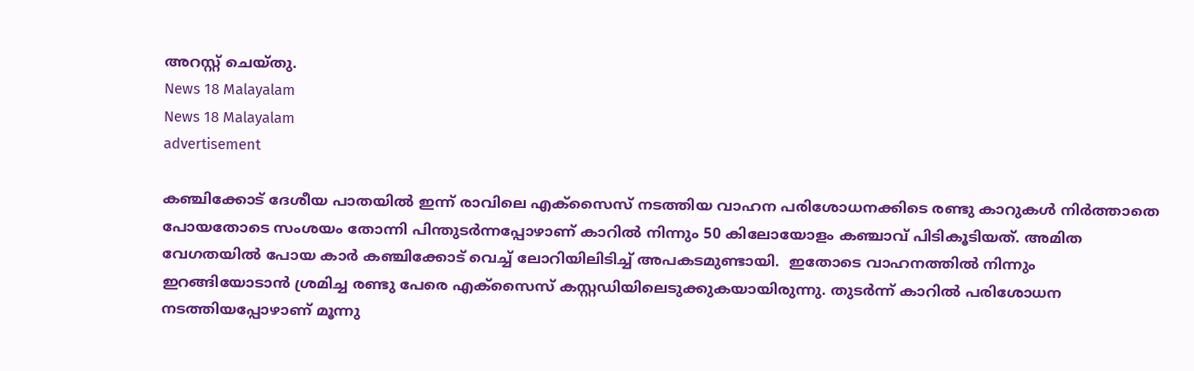അറസ്റ്റ് ചെയ്തു.
News 18 Malayalam
News 18 Malayalam
advertisement

കഞ്ചിക്കോട് ദേശീയ പാതയിൽ ഇന്ന് രാവിലെ എക്സൈസ് നടത്തിയ വാഹന പരിശോധനക്കിടെ രണ്ടു കാറുകൾ നിർത്താതെ പോയതോടെ സംശയം തോന്നി പിന്തുടർന്നപ്പോഴാണ് കാറിൽ നിന്നും 50 കിലോയോളം കഞ്ചാവ് പിടികൂടിയത്. അമിത വേഗതയിൽ പോയ കാർ കഞ്ചിക്കോട് വെച്ച് ലോറിയിലിടിച്ച് അപകടമുണ്ടായി.  ഇതോടെ വാഹനത്തിൽ നിന്നും ഇറങ്ങിയോടാൻ ശ്രമിച്ച രണ്ടു പേരെ എക്സൈസ് കസ്റ്റഡിയിലെടുക്കുകയായിരുന്നു. തുടർന്ന് കാറിൽ പരിശോധന നടത്തിയപ്പോഴാണ് മൂന്നു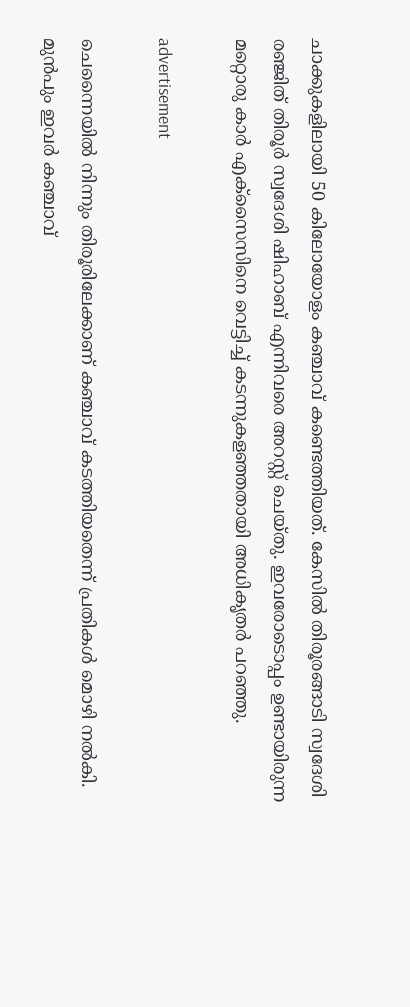ചാക്കുകളിലായി 50 കിലോയോളം കഞ്ചാവ് കണ്ടെത്തിയത്. കേസിൽ തിരൂരങ്ങാടി സ്വദേശി രഞ്ജിത് തിരൂർ സ്വദേശി ഷിഹാബ് എന്നിവരെ അറസ്റ്റ് ചെയ്തു. ഇവരോടൊപ്പം ഉണ്ടായിരുന്ന മറ്റൊരു കാർ എക്സൈസിനെ വെട്ടിച്ച് കടന്നുകളഞ്ഞതായി അധികൃതർ പറഞ്ഞു.

advertisement

ചെന്നൈയിൽ നിന്നും തിരൂരിലേക്കാണ് കഞ്ചാവ് കടത്തിയതെന്ന് പ്രതികൾ മൊഴി നൽകി. മുൻപും ഇവർ കഞ്ചാവ്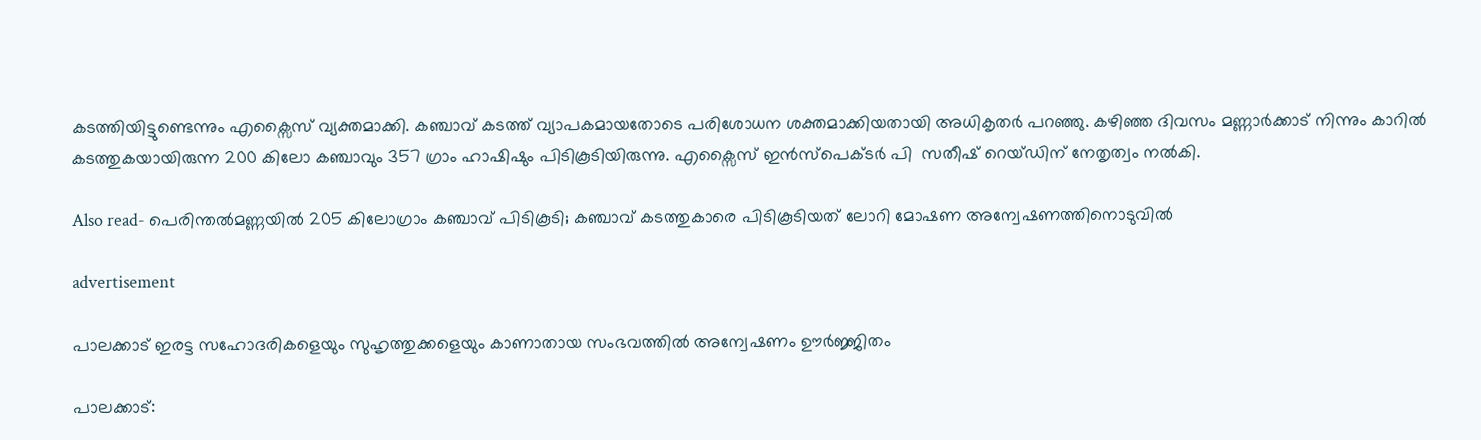കടത്തിയിട്ടുണ്ടെന്നും എക്സൈസ് വ്യക്തമാക്കി. കഞ്ചാവ് കടത്ത് വ്യാപകമായതോടെ പരിശോധന ശക്തമാക്കിയതായി അധികൃതർ പറഞ്ഞു. കഴിഞ്ഞ ദിവസം മണ്ണാര്‍ക്കാട് നിന്നും കാറിൽ കടത്തുകയായിരുന്ന 200 കിലോ കഞ്ചാവും 357 ഗ്രാം ഹാഷിഷും പിടികൂടിയിരുന്നു. എക്സൈസ് ഇൻസ്പെക്ടർ പി  സതീഷ് റെയ്ഡിന് നേതൃത്വം നൽകി.

Also read- പെരിന്തൽമണ്ണയിൽ 205 കിലോഗ്രാം കഞ്ചാവ് പിടികൂടി; കഞ്ചാവ് കടത്തുകാരെ പിടികൂടിയത് ലോറി മോഷണ അന്വേഷണത്തിനൊടുവിൽ

advertisement

പാലക്കാട് ഇരട്ട സഹോദരികളെയും സുഹൃത്തുക്കളെയും കാണാതായ സംഭവത്തിൽ അന്വേഷണം ഊർജ്ജിതം

പാലക്കാട്: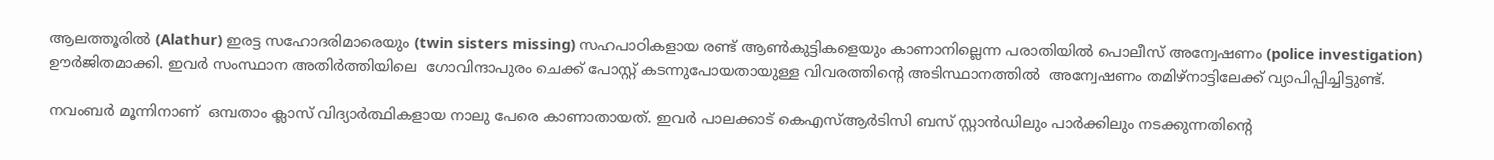ആലത്തൂരിൽ (Alathur) ഇരട്ട സഹോദരിമാരെയും (twin sisters missing) സഹപാഠികളായ രണ്ട് ആണ്‍കുട്ടികളെയും കാണാനില്ലെന്ന പരാതിയില്‍ പൊലീസ് അന്വേഷണം (police investigation) ഊർജിതമാക്കി. ഇവർ സംസ്ഥാന അതിർത്തിയിലെ  ഗോവിന്ദാപുരം ചെക്ക് പോസ്റ്റ് കടന്നുപോയതായുള്ള വിവരത്തിന്‍റെ അടിസ്ഥാനത്തിൽ  അന്വേഷണം തമിഴ്നാട്ടിലേക്ക് വ്യാപിപ്പിച്ചിട്ടുണ്ട്.

നവംബർ മൂന്നിനാണ്  ഒമ്പതാം ക്ലാസ് വിദ്യാര്‍ത്ഥികളായ നാലു പേരെ കാണാതായത്. ഇവര്‍ പാലക്കാട് കെഎസ്ആര്‍ടിസി ബസ് സ്റ്റാന്‍ഡിലും പാര്‍ക്കിലും നടക്കുന്നതിന്‍റെ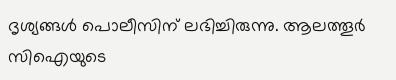ദൃശ്യങ്ങള്‍ പൊലീസിന് ലഭിച്ചിരുന്നു. ആലത്തൂര്‍ സിഐയുടെ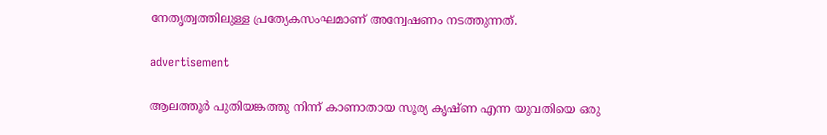നേതൃത്വത്തിലുള്ള പ്രത്യേകസംഘമാണ് അന്വേഷണം നടത്തുന്നത്.

advertisement

ആലത്തൂര്‍ പുതിയങ്കത്തു നിന്ന് കാണാതായ സൂര്യ കൃഷ്ണ എന്ന യുവതിയെ ഒരു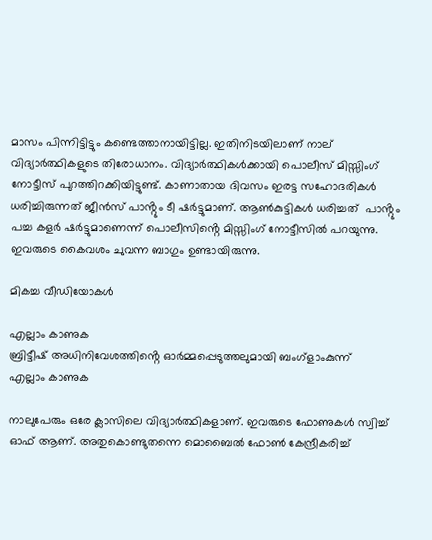മാസം പിന്നിട്ടിട്ടും കണ്ടെത്താനായിട്ടില്ല. ഇതിനിടയിലാണ് നാല് വിദ്യാര്‍ത്ഥികളുടെ തിരോധാനം. വിദ്യാർത്ഥികൾക്കായി പൊലീസ് മിസ്സിംഗ് നോട്ടീസ് പുറത്തിറക്കിയിട്ടുണ്ട്. കാണാതായ ദിവസം ഇരട്ട സഹോദരികൾ ധരിച്ചിരുന്നത് ജീൻസ് പാൻ്റും ടീ ഷർട്ടുമാണ്. ആൺകുട്ടികൾ ധരിച്ചത്  പാൻ്റും പച്ച കളർ ഷർട്ടുമാണെന്ന് പൊലീസിൻ്റെ മിസ്സിംഗ് നോട്ടീസിൽ പറയുന്നു. ഇവരുടെ കൈവശം ചുവന്ന ബാഗും ഉണ്ടായിരുന്നു.

മികച്ച വീഡിയോകൾ

എല്ലാം കാണുക
ബ്രിട്ടീഷ് അധിനിവേശത്തിൻ്റെ ഓർമ്മപ്പെടുത്തലുമായി ബംഗ്ളാംകുന്ന്
എല്ലാം കാണുക

നാലുപേരും ഒരേ ക്ലാസിലെ വിദ്യാർത്ഥികളാണ്. ഇവരുടെ ഫോണുകൾ സ്വിച്ച് ഓഫ് ആണ്. അതുകൊണ്ടുതന്നെ മൊബൈൽ ഫോൺ കേന്ദ്രീകരിച്ച്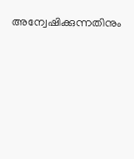അന്വേഷിക്കുന്നതിനും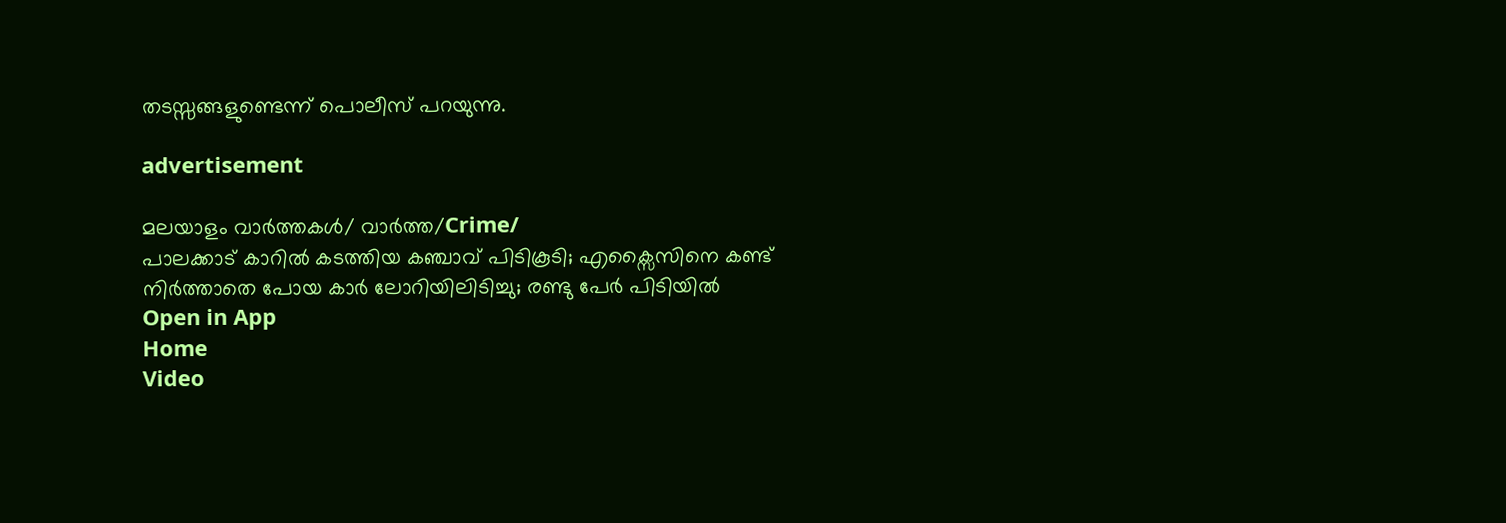തടസ്സങ്ങളുണ്ടെന്ന് പൊലീസ് പറയുന്നു.

advertisement

മലയാളം വാർത്തകൾ/ വാർത്ത/Crime/
പാലക്കാട് കാറിൽ കടത്തിയ കഞ്ചാവ് പിടികൂടി; എക്സൈസിനെ കണ്ട് നിർത്താതെ പോയ കാർ ലോറിയിലിടിച്ചു; രണ്ടു പേര്‍ പിടിയില്‍
Open in App
Home
Video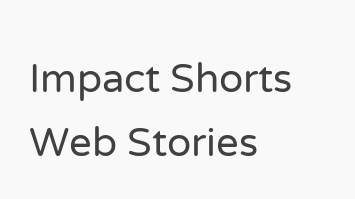Impact Shorts
Web Stories